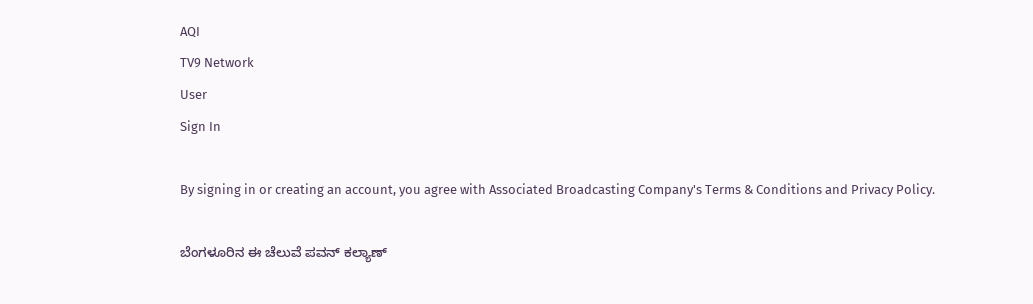AQI
TV9 Network
User
Sign In

By signing in or creating an account, you agree with Associated Broadcasting Company's Terms & Conditions and Privacy Policy.

ಬೆಂಗಳೂರಿನ ಈ ಚೆಲುವೆ ಪವನ್ ಕಲ್ಯಾಣ್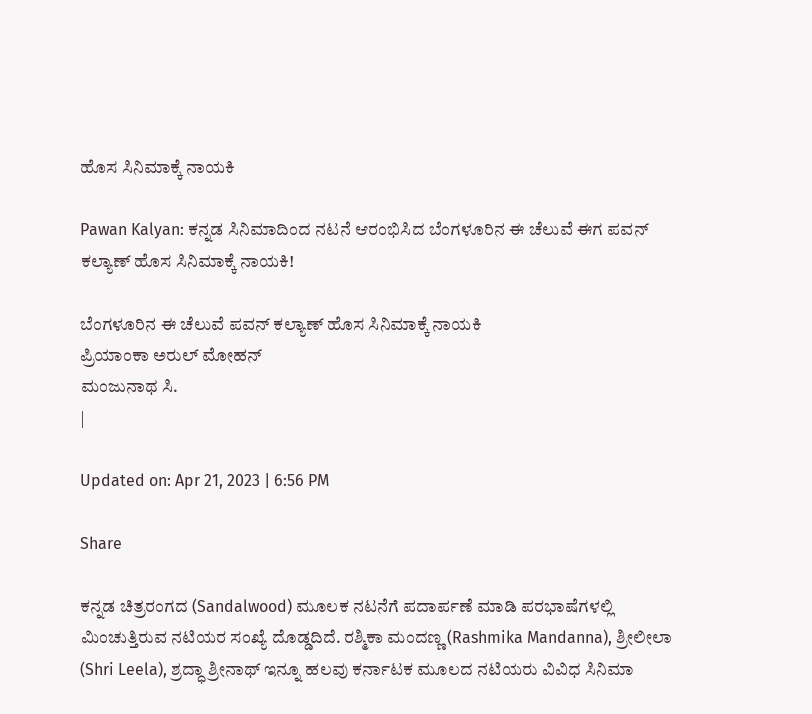ಹೊಸ ಸಿನಿಮಾಕ್ಕೆ ನಾಯಕಿ

Pawan Kalyan: ಕನ್ನಡ ಸಿನಿಮಾದಿಂದ ನಟನೆ ಆರಂಭಿಸಿದ ಬೆಂಗಳೂರಿನ ಈ ಚೆಲುವೆ ಈಗ ಪವನ್ ಕಲ್ಯಾಣ್ ಹೊಸ ಸಿನಿಮಾಕ್ಕೆ ನಾಯಕಿ!

ಬೆಂಗಳೂರಿನ ಈ ಚೆಲುವೆ ಪವನ್ ಕಲ್ಯಾಣ್ ಹೊಸ ಸಿನಿಮಾಕ್ಕೆ ನಾಯಕಿ
ಪ್ರಿಯಾಂಕಾ ಅರುಲ್ ಮೋಹನ್
ಮಂಜುನಾಥ ಸಿ.
|

Updated on: Apr 21, 2023 | 6:56 PM

Share

ಕನ್ನಡ ಚಿತ್ರರಂಗದ (Sandalwood) ಮೂಲಕ ನಟನೆಗೆ ಪದಾರ್ಪಣೆ ಮಾಡಿ ಪರಭಾಷೆಗಳಲ್ಲಿ ಮಿಂಚುತ್ತಿರುವ ನಟಿಯರ ಸಂಖ್ಯೆ ದೊಡ್ಡದಿದೆ. ರಶ್ಮಿಕಾ ಮಂದಣ್ಣ (Rashmika Mandanna), ಶ್ರೀಲೀಲಾ (Shri Leela), ಶ್ರದ್ಧಾ ಶ್ರೀನಾಥ್ ಇನ್ನೂ ಹಲವು ಕರ್ನಾಟಕ ಮೂಲದ ನಟಿಯರು ವಿವಿಧ ಸಿನಿಮಾ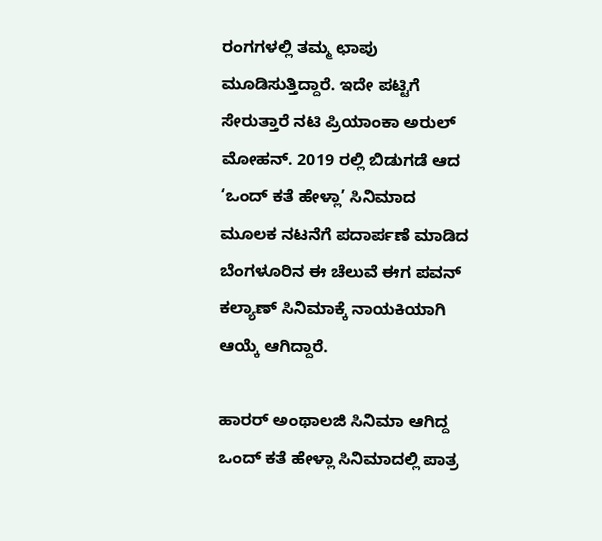ರಂಗಗಳಲ್ಲಿ ತಮ್ಮ ಛಾಪು ಮೂಡಿಸುತ್ತಿದ್ದಾರೆ. ಇದೇ ಪಟ್ಟಿಗೆ ಸೇರುತ್ತಾರೆ ನಟಿ ಪ್ರಿಯಾಂಕಾ ಅರುಲ್ ಮೋಹನ್. 2019 ರಲ್ಲಿ ಬಿಡುಗಡೆ ಆದ ‘ಒಂದ್ ಕತೆ ಹೇಳ್ಲಾ’ ಸಿನಿಮಾದ ಮೂಲಕ ನಟನೆಗೆ ಪದಾರ್ಪಣೆ ಮಾಡಿದ ಬೆಂಗಳೂರಿನ ಈ ಚೆಲುವೆ ಈಗ ಪವನ್ ಕಲ್ಯಾಣ್ ಸಿನಿಮಾಕ್ಕೆ ನಾಯಕಿಯಾಗಿ ಆಯ್ಕೆ ಆಗಿದ್ದಾರೆ.

ಹಾರರ್ ಅಂಥಾಲಜಿ ಸಿನಿಮಾ ಆಗಿದ್ದ ಒಂದ್ ಕತೆ ಹೇಳ್ಲಾ ಸಿನಿಮಾದಲ್ಲಿ ಪಾತ್ರ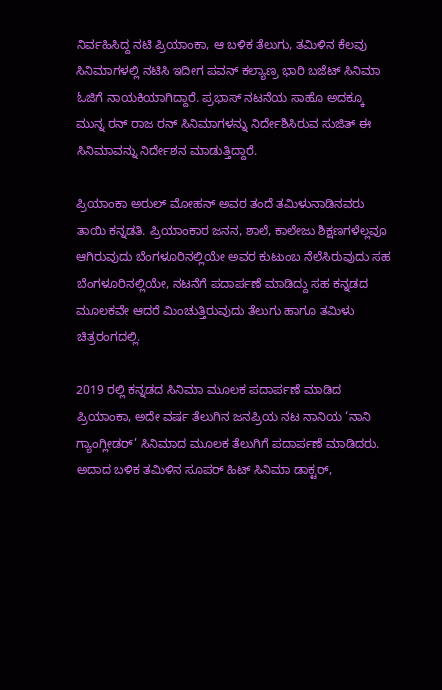ನಿರ್ವಹಿಸಿದ್ದ ನಟಿ ಪ್ರಿಯಾಂಕಾ, ಆ ಬಳಿಕ ತೆಲುಗು, ತಮಿಳಿನ ಕೆಲವು ಸಿನಿಮಾಗಳಲ್ಲಿ ನಟಿಸಿ ಇದೀಗ ಪವನ್ ಕಲ್ಯಾಣ್ರ ಭಾರಿ ಬಜೆಟ್ ಸಿನಿಮಾ ಓಜಿಗೆ ನಾಯಕಿಯಾಗಿದ್ದಾರೆ. ಪ್ರಭಾಸ್ ನಟನೆಯ ಸಾಹೊ ಅದಕ್ಕೂ ಮುನ್ನ ರನ್ ರಾಜ ರನ್ ಸಿನಿಮಾಗಳನ್ನು ನಿರ್ದೇಶಿಸಿರುವ ಸುಜಿತ್ ಈ ಸಿನಿಮಾವನ್ನು ನಿರ್ದೇಶನ ಮಾಡುತ್ತಿದ್ದಾರೆ.

ಪ್ರಿಯಾಂಕಾ ಅರುಲ್ ಮೋಹನ್ ಅವರ ತಂದೆ ತಮಿಳುನಾಡಿನವರು ತಾಯಿ ಕನ್ನಡತಿ. ಪ್ರಿಯಾಂಕಾರ ಜನನ, ಶಾಲೆ, ಕಾಲೇಜು ಶಿಕ್ಷಣಗಳೆಲ್ಲವೂ ಆಗಿರುವುದು ಬೆಂಗಳೂರಿನಲ್ಲಿಯೇ ಅವರ ಕುಟುಂಬ ನೆಲೆಸಿರುವುದು ಸಹ ಬೆಂಗಳೂರಿನಲ್ಲಿಯೇ, ನಟನೆಗೆ ಪದಾರ್ಪಣೆ ಮಾಡಿದ್ದು ಸಹ ಕನ್ನಡದ ಮೂಲಕವೇ ಆದರೆ ಮಿಂಚುತ್ತಿರುವುದು ತೆಲುಗು ಹಾಗೂ ತಮಿಳು ಚಿತ್ರರಂಗದಲ್ಲಿ.

2019 ರಲ್ಲಿ ಕನ್ನಡದ ಸಿನಿಮಾ ಮೂಲಕ ಪದಾರ್ಪಣೆ ಮಾಡಿದ ಪ್ರಿಯಾಂಕಾ, ಅದೇ ವರ್ಷ ತೆಲುಗಿನ ಜನಪ್ರಿಯ ನಟ ನಾನಿಯ ‘ನಾನಿ ಗ್ಯಾಂಗ್ಲೀಡರ್’ ಸಿನಿಮಾದ ಮೂಲಕ ತೆಲುಗಿಗೆ ಪದಾರ್ಪಣೆ ಮಾಡಿದರು. ಅದಾದ ಬಳಿಕ ತಮಿಳಿನ ಸೂಪರ್ ಹಿಟ್ ಸಿನಿಮಾ ಡಾಕ್ಟರ್,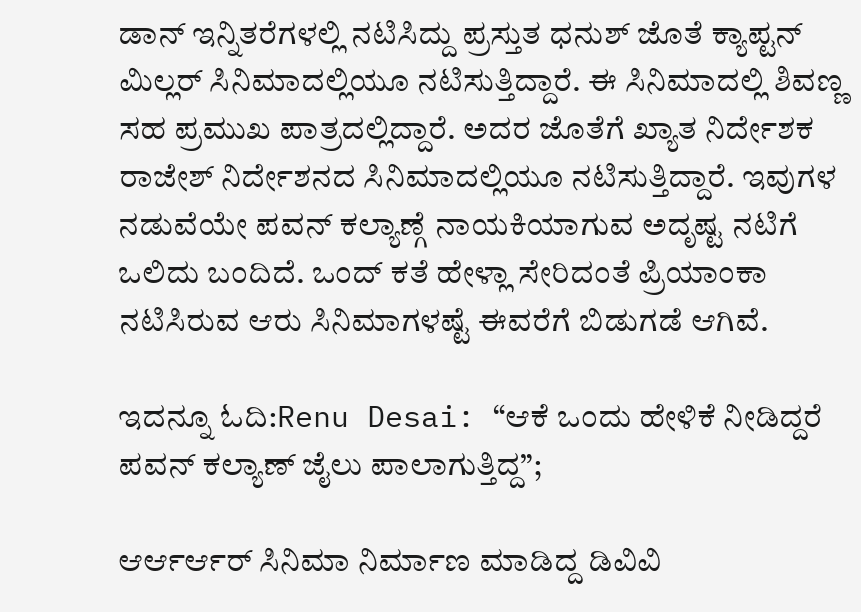ಡಾನ್ ಇನ್ನಿತರೆಗಳಲ್ಲಿ ನಟಿಸಿದ್ದು ಪ್ರಸ್ತುತ ಧನುಶ್ ಜೊತೆ ಕ್ಯಾಪ್ಟನ್ ಮಿಲ್ಲರ್ ಸಿನಿಮಾದಲ್ಲಿಯೂ ನಟಿಸುತ್ತಿದ್ದಾರೆ. ಈ ಸಿನಿಮಾದಲ್ಲಿ ಶಿವಣ್ಣ ಸಹ ಪ್ರಮುಖ ಪಾತ್ರದಲ್ಲಿದ್ದಾರೆ. ಅದರ ಜೊತೆಗೆ ಖ್ಯಾತ ನಿರ್ದೇಶಕ ರಾಜೇಶ್ ನಿರ್ದೇಶನದ ಸಿನಿಮಾದಲ್ಲಿಯೂ ನಟಿಸುತ್ತಿದ್ದಾರೆ. ಇವುಗಳ ನಡುವೆಯೇ ಪವನ್ ಕಲ್ಯಾಣ್ಗೆ ನಾಯಕಿಯಾಗುವ ಅದೃಷ್ಟ ನಟಿಗೆ ಒಲಿದು ಬಂದಿದೆ. ಒಂದ್ ಕತೆ ಹೇಳ್ಲಾ ಸೇರಿದಂತೆ ಪ್ರಿಯಾಂಕಾ ನಟಿಸಿರುವ ಆರು ಸಿನಿಮಾಗಳಷ್ಟೆ ಈವರೆಗೆ ಬಿಡುಗಡೆ ಆಗಿವೆ.

ಇದನ್ನೂ ಓದಿ:Renu Desai: “ಆಕೆ ಒಂದು ಹೇಳಿಕೆ ನೀಡಿದ್ದರೆ ಪವನ್ ಕಲ್ಯಾಣ್ ಜೈಲು ಪಾಲಾಗುತ್ತಿದ್ದ”;

ಆರ್ಆರ್ಆರ್ ಸಿನಿಮಾ ನಿರ್ಮಾಣ ಮಾಡಿದ್ದ ಡಿವಿವಿ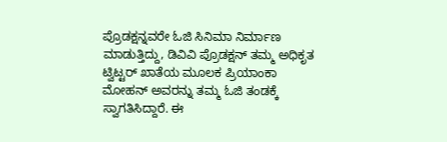ಪ್ರೊಡಕ್ಷನ್ನವರೇ ಓಜಿ ಸಿನಿಮಾ ನಿರ್ಮಾಣ ಮಾಡುತ್ತಿದ್ದು, ಡಿವಿವಿ ಪ್ರೊಡಕ್ಷನ್ ತಮ್ಮ ಅಧಿಕೃತ ಟ್ವಿಟ್ಟರ್ ಖಾತೆಯ ಮೂಲಕ ಪ್ರಿಯಾಂಕಾ ಮೋಹನ್ ಅವರನ್ನು ತಮ್ಮ ಓಜಿ ತಂಡಕ್ಕೆ ಸ್ವಾಗತಿಸಿದ್ದಾರೆ. ಈ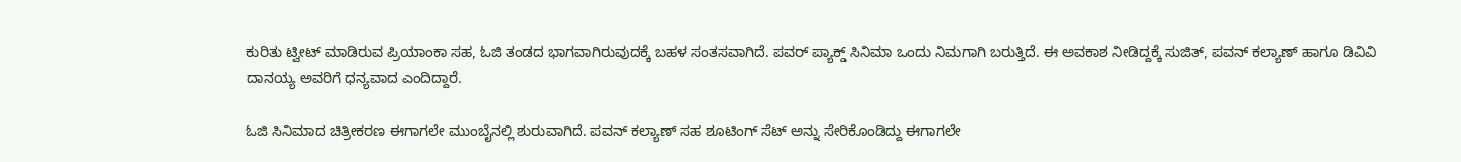ಕುರಿತು ಟ್ವೀಟ್ ಮಾಡಿರುವ ಪ್ರಿಯಾಂಕಾ ಸಹ, ಓಜಿ ತಂಡದ ಭಾಗವಾಗಿರುವುದಕ್ಕೆ ಬಹಳ ಸಂತಸವಾಗಿದೆ. ಪವರ್ ಪ್ಯಾಕ್ಡ್ ಸಿನಿಮಾ ಒಂದು ನಿಮಗಾಗಿ ಬರುತ್ತಿದೆ. ಈ ಅವಕಾಶ ನೀಡಿದ್ದಕ್ಕೆ ಸುಜಿತ್, ಪವನ್ ಕಲ್ಯಾಣ್ ಹಾಗೂ ಡಿವಿವಿ ದಾನಯ್ಯ ಅವರಿಗೆ ಧನ್ಯವಾದ ಎಂದಿದ್ದಾರೆ.

ಓಜಿ ಸಿನಿಮಾದ ಚಿತ್ರೀಕರಣ ಈಗಾಗಲೇ ಮುಂಬೈನಲ್ಲಿ ಶುರುವಾಗಿದೆ. ಪವನ್ ಕಲ್ಯಾಣ್ ಸಹ ಶೂಟಿಂಗ್ ಸೆಟ್ ಅನ್ನು ಸೇರಿಕೊಂಡಿದ್ದು ಈಗಾಗಲೇ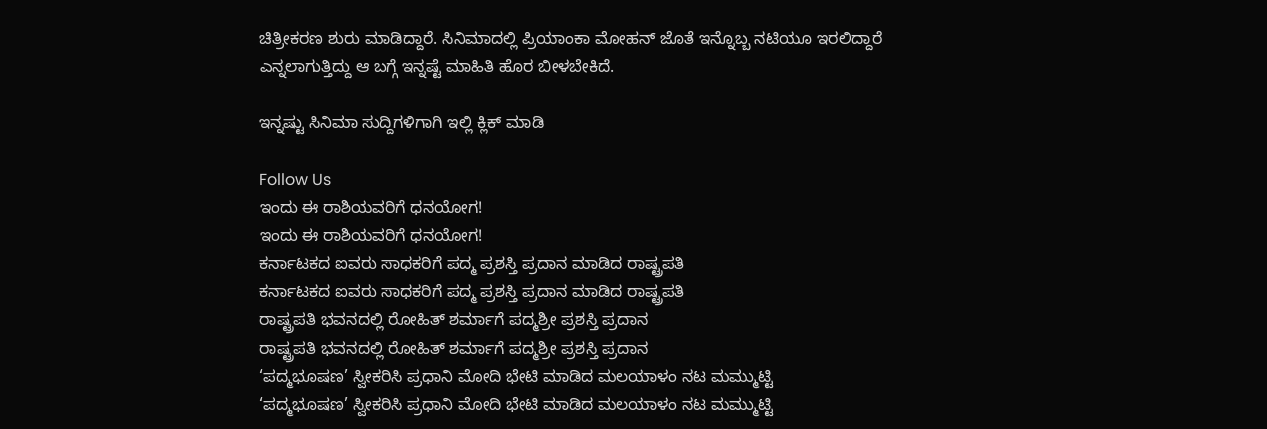ಚಿತ್ರೀಕರಣ ಶುರು ಮಾಡಿದ್ದಾರೆ. ಸಿನಿಮಾದಲ್ಲಿ ಪ್ರಿಯಾಂಕಾ ಮೋಹನ್ ಜೊತೆ ಇನ್ನೊಬ್ಬ ನಟಿಯೂ ಇರಲಿದ್ದಾರೆ ಎನ್ನಲಾಗುತ್ತಿದ್ದು ಆ ಬಗ್ಗೆ ಇನ್ನಷ್ಟೆ ಮಾಹಿತಿ ಹೊರ ಬೀಳಬೇಕಿದೆ.

ಇನ್ನಷ್ಟು ಸಿನಿಮಾ ಸುದ್ದಿಗಳಿಗಾಗಿ ಇಲ್ಲಿ ಕ್ಲಿಕ್ ಮಾಡಿ

Follow Us
ಇಂದು ಈ ರಾಶಿಯವರಿಗೆ ಧನಯೋಗ!
ಇಂದು ಈ ರಾಶಿಯವರಿಗೆ ಧನಯೋಗ!
ಕರ್ನಾಟಕದ ಐವರು ಸಾಧಕರಿಗೆ ಪದ್ಮ ಪ್ರಶಸ್ತಿ ಪ್ರದಾನ ಮಾಡಿದ ರಾಷ್ಟ್ರಪತಿ
ಕರ್ನಾಟಕದ ಐವರು ಸಾಧಕರಿಗೆ ಪದ್ಮ ಪ್ರಶಸ್ತಿ ಪ್ರದಾನ ಮಾಡಿದ ರಾಷ್ಟ್ರಪತಿ
ರಾಷ್ಟ್ರಪತಿ ಭವನದಲ್ಲಿ ರೋಹಿತ್ ಶರ್ಮಾಗೆ ಪದ್ಮಶ್ರೀ ಪ್ರಶಸ್ತಿ ಪ್ರದಾನ
ರಾಷ್ಟ್ರಪತಿ ಭವನದಲ್ಲಿ ರೋಹಿತ್ ಶರ್ಮಾಗೆ ಪದ್ಮಶ್ರೀ ಪ್ರಶಸ್ತಿ ಪ್ರದಾನ
‘ಪದ್ಮಭೂಷಣ’ ಸ್ವೀಕರಿಸಿ ಪ್ರಧಾನಿ ಮೋದಿ ಭೇಟಿ ಮಾಡಿದ ಮಲಯಾಳಂ ನಟ ಮಮ್ಮುಟ್ಟಿ
‘ಪದ್ಮಭೂಷಣ’ ಸ್ವೀಕರಿಸಿ ಪ್ರಧಾನಿ ಮೋದಿ ಭೇಟಿ ಮಾಡಿದ ಮಲಯಾಳಂ ನಟ ಮಮ್ಮುಟ್ಟಿ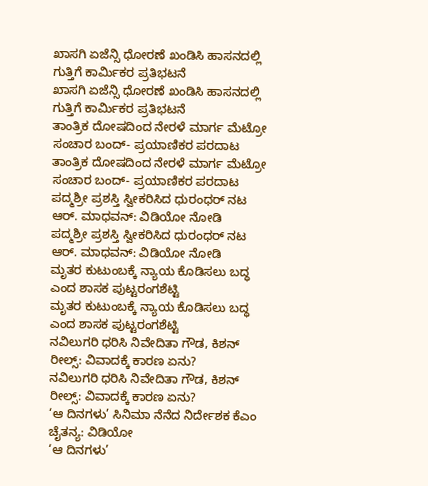ಖಾಸಗಿ ಏಜೆನ್ಸಿ ಧೋರಣೆ ಖಂಡಿಸಿ ಹಾಸನದಲ್ಲಿ ಗುತ್ತಿಗೆ ಕಾರ್ಮಿಕರ ಪ್ರತಿಭಟನೆ
ಖಾಸಗಿ ಏಜೆನ್ಸಿ ಧೋರಣೆ ಖಂಡಿಸಿ ಹಾಸನದಲ್ಲಿ ಗುತ್ತಿಗೆ ಕಾರ್ಮಿಕರ ಪ್ರತಿಭಟನೆ
ತಾಂತ್ರಿಕ ದೋಷದಿಂದ ನೇರಳೆ ಮಾರ್ಗ ಮೆಟ್ರೋ ಸಂಚಾರ ಬಂದ್- ಪ್ರಯಾಣಿಕರ ಪರದಾಟ
ತಾಂತ್ರಿಕ ದೋಷದಿಂದ ನೇರಳೆ ಮಾರ್ಗ ಮೆಟ್ರೋ ಸಂಚಾರ ಬಂದ್- ಪ್ರಯಾಣಿಕರ ಪರದಾಟ
ಪದ್ಮಶ್ರೀ ಪ್ರಶಸ್ತಿ ಸ್ವೀಕರಿಸಿದ ಧುರಂಧರ್ ನಟ ಆರ್. ಮಾಧವನ್: ವಿಡಿಯೋ ನೋಡಿ
ಪದ್ಮಶ್ರೀ ಪ್ರಶಸ್ತಿ ಸ್ವೀಕರಿಸಿದ ಧುರಂಧರ್ ನಟ ಆರ್. ಮಾಧವನ್: ವಿಡಿಯೋ ನೋಡಿ
ಮೃತರ ಕುಟುಂಬಕ್ಕೆ ನ್ಯಾಯ ಕೊಡಿಸಲು ಬದ್ಧ ಎಂದ ಶಾಸಕ ಪುಟ್ಟರಂಗಶೆಟ್ಟಿ
ಮೃತರ ಕುಟುಂಬಕ್ಕೆ ನ್ಯಾಯ ಕೊಡಿಸಲು ಬದ್ಧ ಎಂದ ಶಾಸಕ ಪುಟ್ಟರಂಗಶೆಟ್ಟಿ
ನವಿಲುಗರಿ ಧರಿಸಿ ನಿವೇದಿತಾ ಗೌಡ, ಕಿಶನ್ ರೀಲ್ಸ್: ವಿವಾದಕ್ಕೆ ಕಾರಣ ಏನು?
ನವಿಲುಗರಿ ಧರಿಸಿ ನಿವೇದಿತಾ ಗೌಡ, ಕಿಶನ್ ರೀಲ್ಸ್: ವಿವಾದಕ್ಕೆ ಕಾರಣ ಏನು?
‘ಆ ದಿನಗಳು’ ಸಿನಿಮಾ ನೆನೆದ ನಿರ್ದೇಶಕ ಕೆಎಂ ಚೈತನ್ಯ: ವಿಡಿಯೋ
‘ಆ ದಿನಗಳು’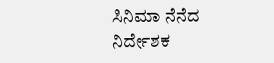ಸಿನಿಮಾ ನೆನೆದ ನಿರ್ದೇಶಕ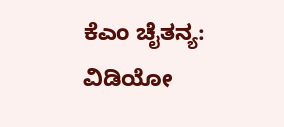ಕೆಎಂ ಚೈತನ್ಯ: ವಿಡಿಯೋ